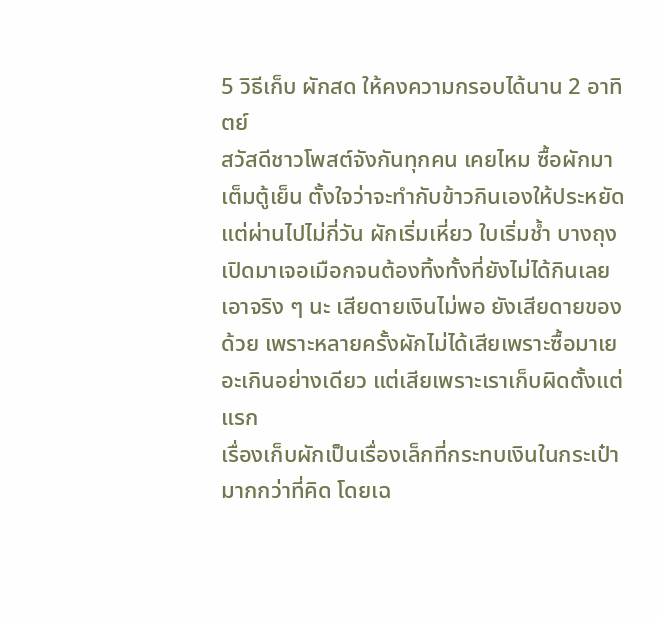5 วิธีเก็บ ผักสด ให้คงความกรอบได้นาน 2 อาทิตย์
สวัสดีชาวโพสต์จังกันทุกคน เคยไหม ซื้อผักมาเต็มตู้เย็น ตั้งใจว่าจะทำกับข้าวกินเองให้ประหยัด แต่ผ่านไปไม่กี่วัน ผักเริ่มเหี่ยว ใบเริ่มช้ำ บางถุงเปิดมาเจอเมือกจนต้องทิ้งทั้งที่ยังไม่ได้กินเลย เอาจริง ๆ นะ เสียดายเงินไม่พอ ยังเสียดายของด้วย เพราะหลายครั้งผักไม่ได้เสียเพราะซื้อมาเยอะเกินอย่างเดียว แต่เสียเพราะเราเก็บผิดตั้งแต่แรก
เรื่องเก็บผักเป็นเรื่องเล็กที่กระทบเงินในกระเป๋ามากกว่าที่คิด โดยเฉ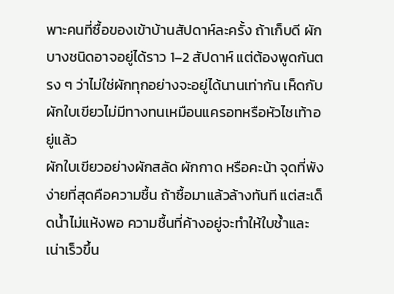พาะคนที่ซื้อของเข้าบ้านสัปดาห์ละครั้ง ถ้าเก็บดี ผักบางชนิดอาจอยู่ได้ราว 1–2 สัปดาห์ แต่ต้องพูดกันตรง ๆ ว่าไม่ใช่ผักทุกอย่างจะอยู่ได้นานเท่ากัน เห็ดกับผักใบเขียวไม่มีทางทนเหมือนแครอทหรือหัวไชเท้าอยู่แล้ว
ผักใบเขียวอย่างผักสลัด ผักกาด หรือคะน้า จุดที่พังง่ายที่สุดคือความชื้น ถ้าซื้อมาแล้วล้างทันที แต่สะเด็ดน้ำไม่แห้งพอ ความชื้นที่ค้างอยู่จะทำให้ใบช้ำและเน่าเร็วขึ้น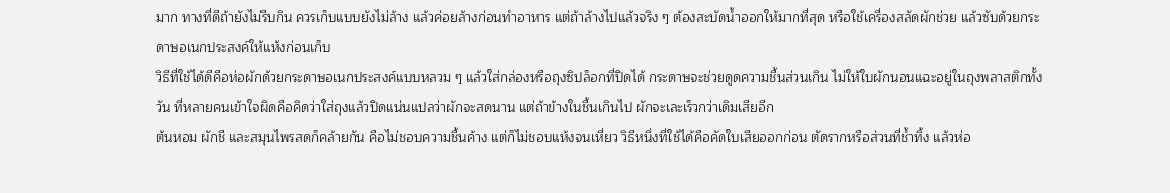มาก ทางที่ดีถ้ายังไม่รีบกิน ควรเก็บแบบยังไม่ล้าง แล้วค่อยล้างก่อนทำอาหาร แต่ถ้าล้างไปแล้วจริง ๆ ต้องสะบัดน้ำออกให้มากที่สุด หรือใช้เครื่องสลัดผักช่วย แล้วซับด้วยกระดาษอเนกประสงค์ให้แห้งก่อนเก็บ
วิธีที่ใช้ได้ดีคือห่อผักด้วยกระดาษอเนกประสงค์แบบหลวม ๆ แล้วใส่กล่องหรือถุงซิปล็อกที่ปิดได้ กระดาษจะช่วยดูดความชื้นส่วนเกิน ไม่ให้ใบผักนอนแฉะอยู่ในถุงพลาสติกทั้งวัน ที่หลายคนเข้าใจผิดคือคิดว่าใส่ถุงแล้วปิดแน่นแปลว่าผักจะสดนาน แต่ถ้าข้างในชื้นเกินไป ผักจะเละเร็วกว่าเดิมเสียอีก
ต้นหอม ผักชี และสมุนไพรสดก็คล้ายกัน คือไม่ชอบความชื้นค้าง แต่ก็ไม่ชอบแห้งจนเหี่ยว วิธีหนึ่งที่ใช้ได้คือคัดใบเสียออกก่อน ตัดรากหรือส่วนที่ช้ำทิ้ง แล้วห่อ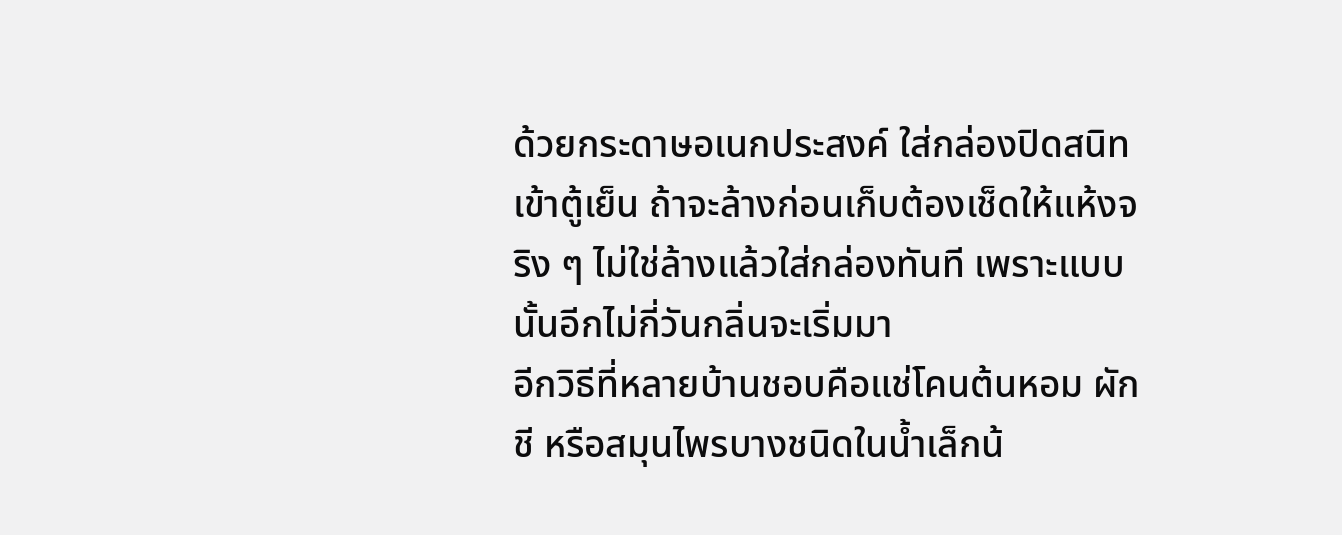ด้วยกระดาษอเนกประสงค์ ใส่กล่องปิดสนิทเข้าตู้เย็น ถ้าจะล้างก่อนเก็บต้องเช็ดให้แห้งจริง ๆ ไม่ใช่ล้างแล้วใส่กล่องทันที เพราะแบบนั้นอีกไม่กี่วันกลิ่นจะเริ่มมา
อีกวิธีที่หลายบ้านชอบคือแช่โคนต้นหอม ผักชี หรือสมุนไพรบางชนิดในน้ำเล็กน้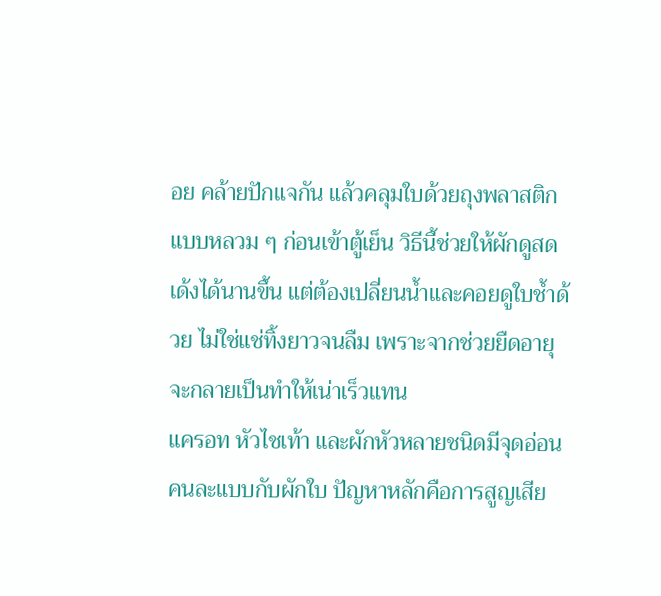อย คล้ายปักแจกัน แล้วคลุมใบด้วยถุงพลาสติกแบบหลวม ๆ ก่อนเข้าตู้เย็น วิธีนี้ช่วยให้ผักดูสดเด้งได้นานขึ้น แต่ต้องเปลี่ยนน้ำและคอยดูใบช้ำด้วย ไม่ใช่แช่ทิ้งยาวจนลืม เพราะจากช่วยยืดอายุ จะกลายเป็นทำให้เน่าเร็วแทน
แครอท หัวไชเท้า และผักหัวหลายชนิดมีจุดอ่อนคนละแบบกับผักใบ ปัญหาหลักคือการสูญเสีย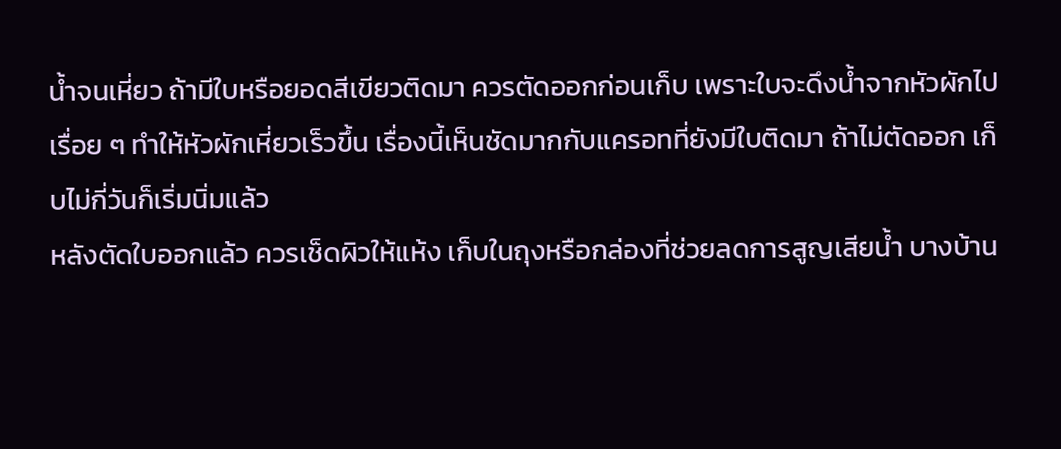น้ำจนเหี่ยว ถ้ามีใบหรือยอดสีเขียวติดมา ควรตัดออกก่อนเก็บ เพราะใบจะดึงน้ำจากหัวผักไปเรื่อย ๆ ทำให้หัวผักเหี่ยวเร็วขึ้น เรื่องนี้เห็นชัดมากกับแครอทที่ยังมีใบติดมา ถ้าไม่ตัดออก เก็บไม่กี่วันก็เริ่มนิ่มแล้ว
หลังตัดใบออกแล้ว ควรเช็ดผิวให้แห้ง เก็บในถุงหรือกล่องที่ช่วยลดการสูญเสียน้ำ บางบ้าน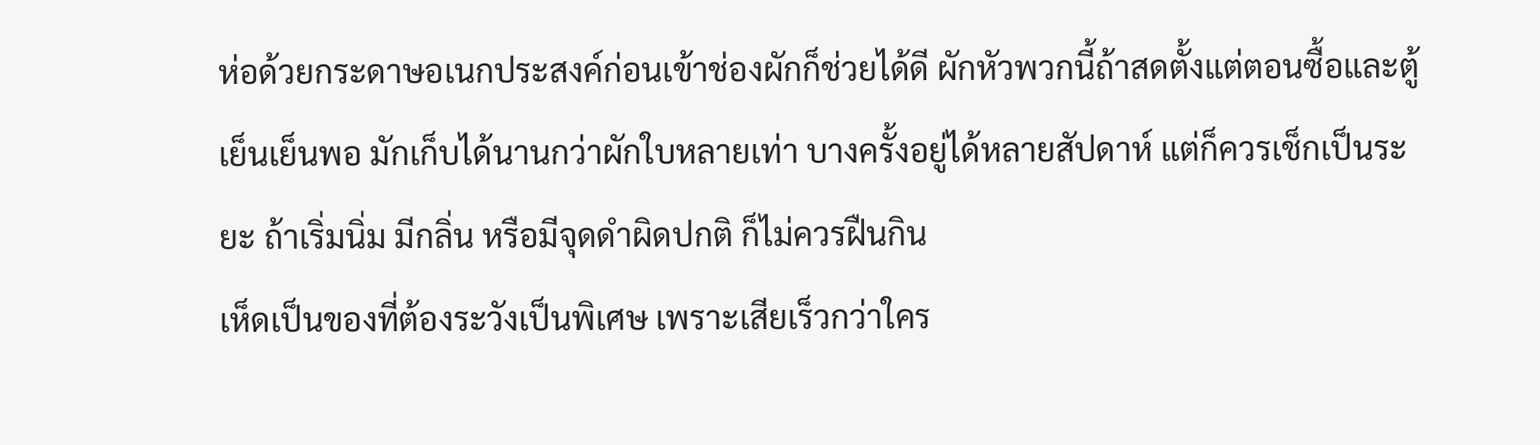ห่อด้วยกระดาษอเนกประสงค์ก่อนเข้าช่องผักก็ช่วยได้ดี ผักหัวพวกนี้ถ้าสดตั้งแต่ตอนซื้อและตู้เย็นเย็นพอ มักเก็บได้นานกว่าผักใบหลายเท่า บางครั้งอยู่ได้หลายสัปดาห์ แต่ก็ควรเช็กเป็นระยะ ถ้าเริ่มนิ่ม มีกลิ่น หรือมีจุดดำผิดปกติ ก็ไม่ควรฝืนกิน
เห็ดเป็นของที่ต้องระวังเป็นพิเศษ เพราะเสียเร็วกว่าใคร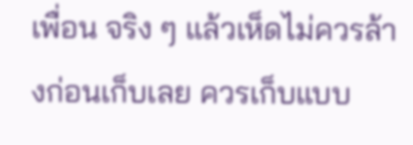เพื่อน จริง ๆ แล้วเห็ดไม่ควรล้างก่อนเก็บเลย ควรเก็บแบบ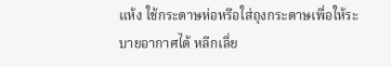แห้ง ใช้กระดาษห่อหรือใส่ถุงกระดาษเพื่อให้ระบายอากาศได้ หลีกเลี่ย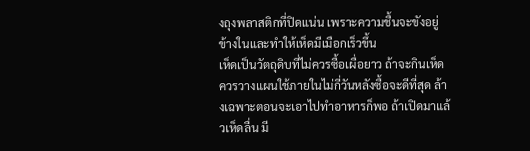งถุงพลาสติกที่ปิดแน่น เพราะความชื้นจะขังอยู่ข้างในและทำให้เห็ดมีเมือกเร็วขึ้น
เห็ดเป็นวัตถุดิบที่ไม่ควรซื้อเผื่อยาว ถ้าจะกินเห็ด ควรวางแผนใช้ภายในไม่กี่วันหลังซื้อจะดีที่สุด ล้างเฉพาะตอนจะเอาไปทำอาหารก็พอ ถ้าเปิดมาแล้วเห็ดลื่น มี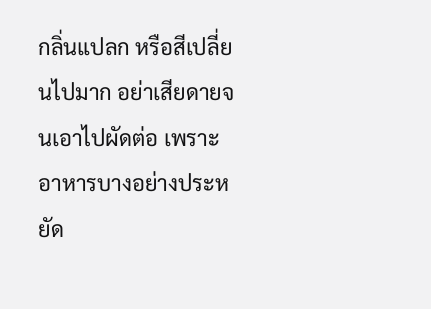กลิ่นแปลก หรือสีเปลี่ยนไปมาก อย่าเสียดายจนเอาไปผัดต่อ เพราะอาหารบางอย่างประหยัด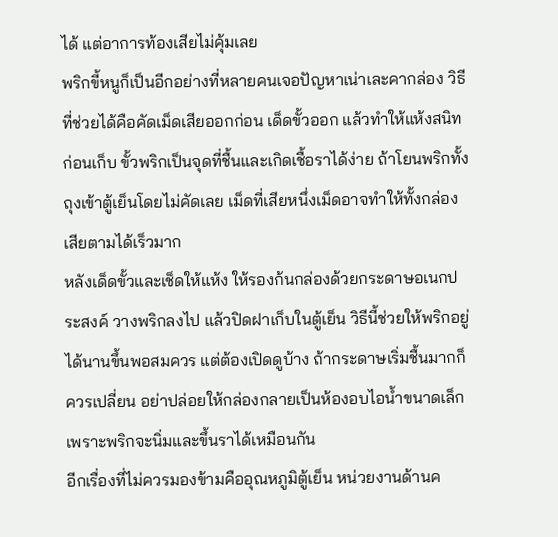ได้ แต่อาการท้องเสียไม่คุ้มเลย
พริกขี้หนูก็เป็นอีกอย่างที่หลายคนเจอปัญหาเน่าเละคากล่อง วิธีที่ช่วยได้คือคัดเม็ดเสียออกก่อน เด็ดขั้วออก แล้วทำให้แห้งสนิทก่อนเก็บ ขั้วพริกเป็นจุดที่ชื้นและเกิดเชื้อราได้ง่าย ถ้าโยนพริกทั้งถุงเข้าตู้เย็นโดยไม่คัดเลย เม็ดที่เสียหนึ่งเม็ดอาจทำให้ทั้งกล่องเสียตามได้เร็วมาก
หลังเด็ดขั้วและเช็ดให้แห้ง ให้รองก้นกล่องด้วยกระดาษอเนกประสงค์ วางพริกลงไป แล้วปิดฝาเก็บในตู้เย็น วิธีนี้ช่วยให้พริกอยู่ได้นานขึ้นพอสมควร แต่ต้องเปิดดูบ้าง ถ้ากระดาษเริ่มชื้นมากก็ควรเปลี่ยน อย่าปล่อยให้กล่องกลายเป็นห้องอบไอน้ำขนาดเล็ก เพราะพริกจะนิ่มและขึ้นราได้เหมือนกัน
อีกเรื่องที่ไม่ควรมองข้ามคืออุณหภูมิตู้เย็น หน่วยงานด้านค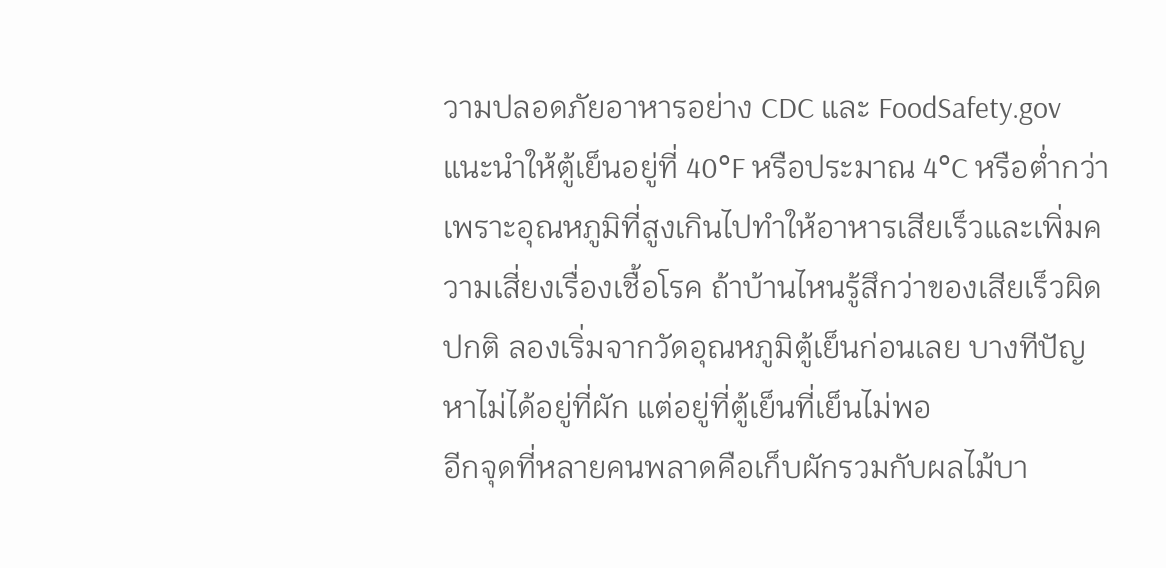วามปลอดภัยอาหารอย่าง CDC และ FoodSafety.gov แนะนำให้ตู้เย็นอยู่ที่ 40°F หรือประมาณ 4°C หรือต่ำกว่า เพราะอุณหภูมิที่สูงเกินไปทำให้อาหารเสียเร็วและเพิ่มความเสี่ยงเรื่องเชื้อโรค ถ้าบ้านไหนรู้สึกว่าของเสียเร็วผิดปกติ ลองเริ่มจากวัดอุณหภูมิตู้เย็นก่อนเลย บางทีปัญหาไม่ได้อยู่ที่ผัก แต่อยู่ที่ตู้เย็นที่เย็นไม่พอ
อีกจุดที่หลายคนพลาดคือเก็บผักรวมกับผลไม้บา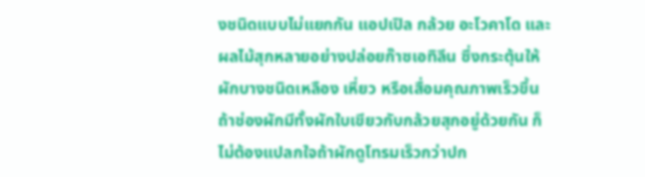งชนิดแบบไม่แยกกัน แอปเปิล กล้วย อะโวคาโด และผลไม้สุกหลายอย่างปล่อยก๊าซเอทิลีน ซึ่งกระตุ้นให้ผักบางชนิดเหลือง เหี่ยว หรือเสื่อมคุณภาพเร็วขึ้น ถ้าช่องผักมีทั้งผักใบเขียวกับกล้วยสุกอยู่ด้วยกัน ก็ไม่ต้องแปลกใจถ้าผักดูโทรมเร็วกว่าปก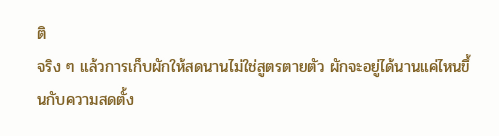ติ
จริง ๆ แล้วการเก็บผักให้สดนานไม่ใช่สูตรตายตัว ผักจะอยู่ได้นานแค่ไหนขึ้นกับความสดตั้ง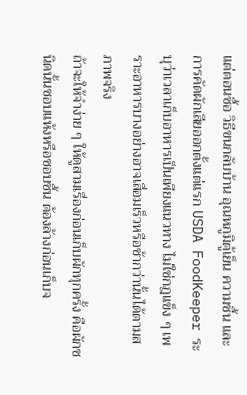แต่ตอนซื้อ วิธีขนกลับบ้าน อุณหภูมิตู้เย็น ความชื้น และการคัดผักเสียออกตั้งแต่แรก USDA FoodKeeper ระบุว่าเวลาเก็บอาหารเป็นเพียงแนวทาง ไม่ใช่กฎแข็ง ๆ เพราะอาหารบางอย่างอาจเสื่อมเร็วหรือช้ากว่านั้นได้ตามสภาพจริง
ถ้าจะให้จำง่าย ๆ ให้ดูสามเรื่องก่อนเก็บผักทุกครั้ง คือผักชนิดนั้นชอบแห้งหรือชอบชื้น ต้องล้างก่อนเก็บจ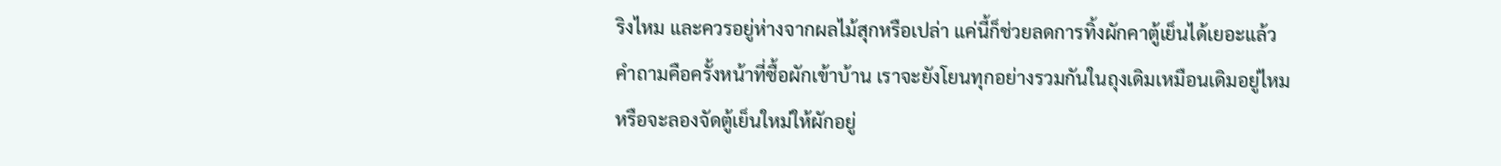ริงไหม และควรอยู่ห่างจากผลไม้สุกหรือเปล่า แค่นี้ก็ช่วยลดการทิ้งผักคาตู้เย็นได้เยอะแล้ว คำถามคือครั้งหน้าที่ซื้อผักเข้าบ้าน เราจะยังโยนทุกอย่างรวมกันในถุงเดิมเหมือนเดิมอยู่ไหม หรือจะลองจัดตู้เย็นใหม่ให้ผักอยู่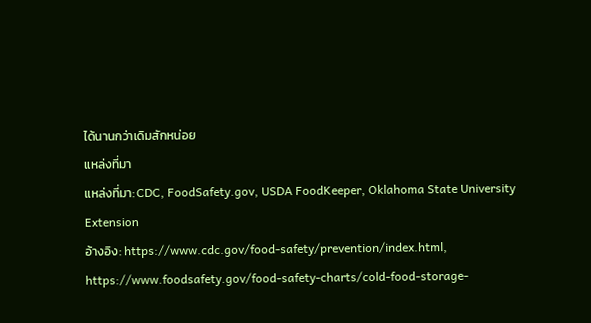ได้นานกว่าเดิมสักหน่อย
แหล่งที่มา
แหล่งที่มา: CDC, FoodSafety.gov, USDA FoodKeeper, Oklahoma State University Extension
อ้างอิง: https://www.cdc.gov/food-safety/prevention/index.html, https://www.foodsafety.gov/food-safety-charts/cold-food-storage-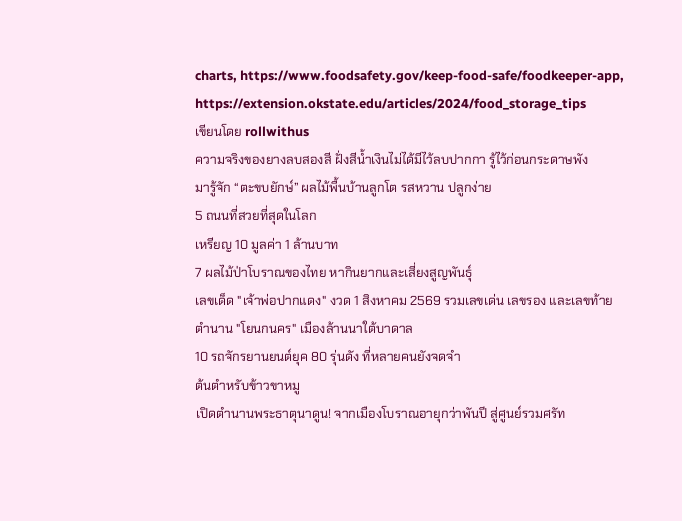charts, https://www.foodsafety.gov/keep-food-safe/foodkeeper-app, https://extension.okstate.edu/articles/2024/food_storage_tips
เขียนโดย rollwithus
ความจริงของยางลบสองสี ฝั่งสีน้ำเงินไม่ได้มีไว้ลบปากกา รู้ไว้ก่อนกระดาษพัง
มารู้จัก “ตะขบยักษ์” ผลไม้พื้นบ้านลูกโต รสหวาน ปลูกง่าย
5 ถนนที่สวยที่สุดในโลก
เหรียญ 10 มูลค่า 1 ล้านบาท
7 ผลไม้ป่าโบราณของไทย หากินยากและเสี่ยงสูญพันธุ์
เลขเด็ด "เจ้าพ่อปากแดง" งวด 1 สิงหาคม 2569 รวมเลขเด่น เลขรอง และเลขท้าย
ตำนาน "โยนกนคร" เมืองล้านนาใต้บาดาล
10 รถจักรยานยนต์ยุค 80 รุ่นดัง ที่หลายคนยังจดจำ
ต้นตำหรับข้าวขาหมู
เปิดตำนานพระธาตุนาดูน! จากเมืองโบราณอายุกว่าพันปี สู่ศูนย์รวมศรัท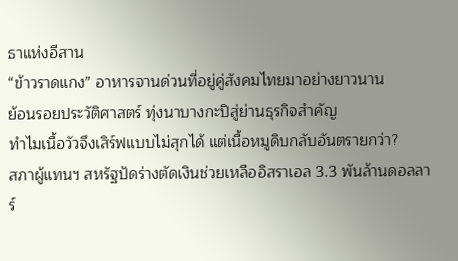ธาแห่งอีสาน
“ข้าวราดแกง” อาหารจานด่วนที่อยู่คู่สังคมไทยมาอย่างยาวนาน
ย้อนรอยประวัติศาสตร์ ทุ่งนาบางกะปิสู่ย่านธุรกิจสําคัญ
ทำไมเนื้อวัวจึงเสิร์ฟแบบไม่สุกได้ แต่เนื้อหมูดิบกลับอันตรายกว่า?
สภาผู้แทนฯ สหรัฐปัดร่างตัดเงินช่วยเหลืออิสราเอล 3.3 พันล้านดอลลาร์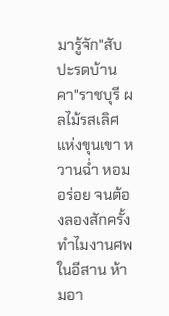มารู้จัก"สับปะรดบ้านคา"ราชบุรี ผลไม้รสเลิศแห่งขุนเขา หวานฉ่ำ หอมอร่อย จนต้องลองสักครั้ง
ทำไมงานศพในอีสาน ห้ามอา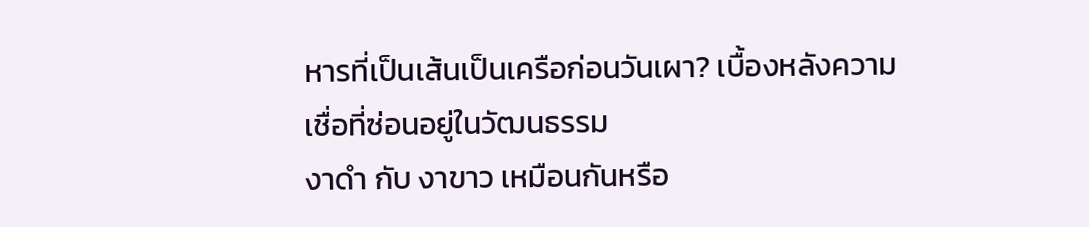หารที่เป็นเส้นเป็นเครือก่อนวันเผา? เบื้องหลังความเชื่อที่ซ่อนอยู่ในวัฒนธรรม
งาดำ กับ งาขาว เหมือนกันหรือ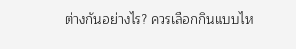ต่างกันอย่างไร? ควรเลือกกินแบบไห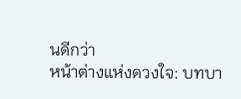นดีกว่า
หน้าต่างแห่งดวงใจ: บทบา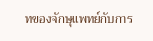ทของจักษุแพทย์กับการ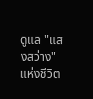ดูแล "แสงสว่าง" แห่งชีวิต